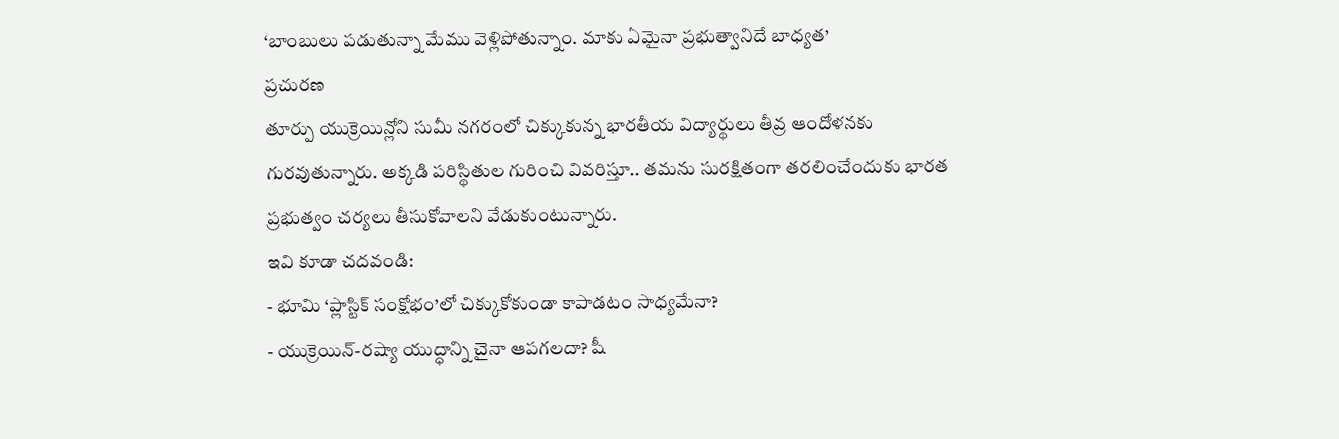‘బాంబులు పడుతున్నా మేము వెళ్లిపోతున్నాం. మాకు ఏమైనా ప్రభుత్వానిదే బాధ్యత’
ప్రచురణ
తూర్పు యుక్రెయిన్లోని సుమీ నగరంలో చిక్కుకున్న భారతీయ విద్యార్థులు తీవ్ర ఆందోళనకు గురవుతున్నారు. అక్కడి పరిస్థితుల గురించి వివరిస్తూ.. తమను సురక్షితంగా తరలించేందుకు భారత ప్రభుత్వం చర్యలు తీసుకోవాలని వేడుకుంటున్నారు.
ఇవి కూడా చదవండి:
- భూమి ‘ప్లాస్టిక్ సంక్షోభం’లో చిక్కుకోకుండా కాపాడటం సాధ్యమేనా?
- యుక్రెయిన్-రష్యా యుద్ధాన్ని చైనా ఆపగలదా? షీ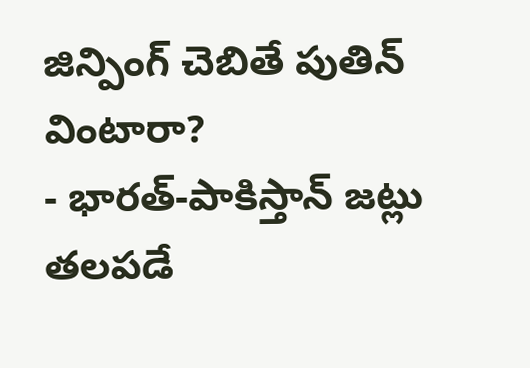జిన్పింగ్ చెబితే పుతిన్ వింటారా?
- భారత్-పాకిస్తాన్ జట్లు తలపడే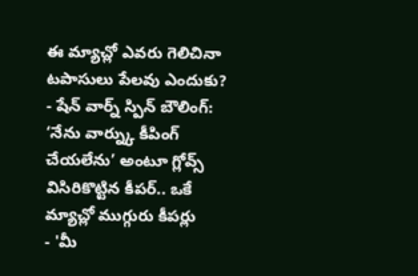ఈ మ్యాచ్లో ఎవరు గెలిచినా టపాసులు పేలవు ఎందుకు?
- షేన్ వార్న్ స్పిన్ బౌలింగ్: ‘నేను వార్న్కు కీపింగ్ చేయలేను’ అంటూ గ్లోవ్స్ విసిరికొట్టిన కీపర్.. ఒకే మ్యాచ్లో ముగ్గురు కీపర్లు
- 'మీ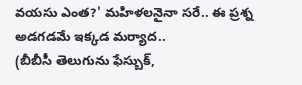వయసు ఎంత?' మహిళలనైనా సరే.. ఈ ప్రశ్న అడగడమే ఇక్కడ మర్యాద..
(బీబీసీ తెలుగును ఫేస్బుక్,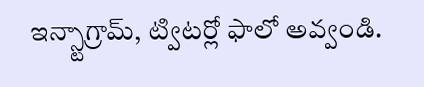ఇన్స్టాగ్రామ్, ట్విటర్లో ఫాలో అవ్వండి.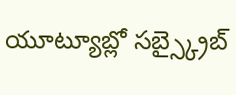యూట్యూబ్లో సబ్స్క్రైబ్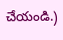చేయండి.)